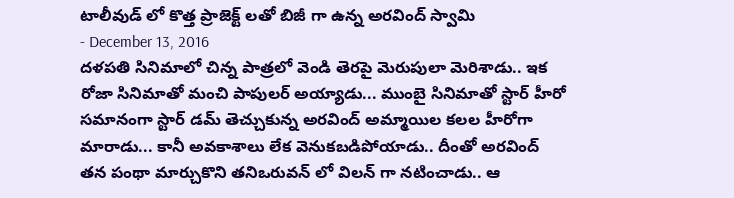టాలీవుడ్ లో కొత్త ప్రాజెక్ట్ లతో బిజీ గా ఉన్న అరవింద్ స్వామి
- December 13, 2016
దళపతి సినిమాలో చిన్న పాత్రలో వెండి తెరపై మెరుపులా మెరిశాడు.. ఇక రోజా సినిమాతో మంచి పాపులర్ అయ్యాడు... ముంబై సినిమాతో స్టార్ హీరో సమానంగా స్టార్ డమ్ తెచ్చుకున్న అరవింద్ అమ్మాయిల కలల హీరోగా మారాడు... కానీ అవకాశాలు లేక వెనుకబడిపోయాడు.. దీంతో అరవింద్ తన పంథా మార్చుకొని తనిఒరువన్ లో విలన్ గా నటించాడు.. ఆ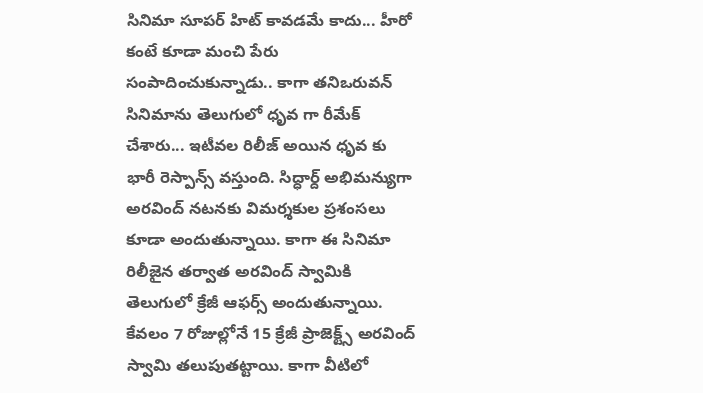సినిమా సూపర్ హిట్ కావడమే కాదు... హీరో కంటే కూడా మంచి పేరు సంపాదించుకున్నాడు.. కాగా తనిఒరువన్ సినిమాను తెలుగులో ధృవ గా రీమేక్ చేశారు... ఇటీవల రిలీజ్ అయిన ధృవ కు భారీ రెస్పాన్స్ వస్తుంది. సిద్ధార్ద్ అభిమన్యుగా అరవింద్ నటనకు విమర్శకుల ప్రశంసలు కూడా అందుతున్నాయి. కాగా ఈ సినిమా రిలీజైన తర్వాత అరవింద్ స్వామికి తెలుగులో క్రేజీ ఆఫర్స్ అందుతున్నాయి. కేవలం 7 రోజుల్లోనే 15 క్రేజీ ప్రాజెక్ట్స్ అరవింద్ స్వామి తలుపుతట్టాయి. కాగా వీటిలో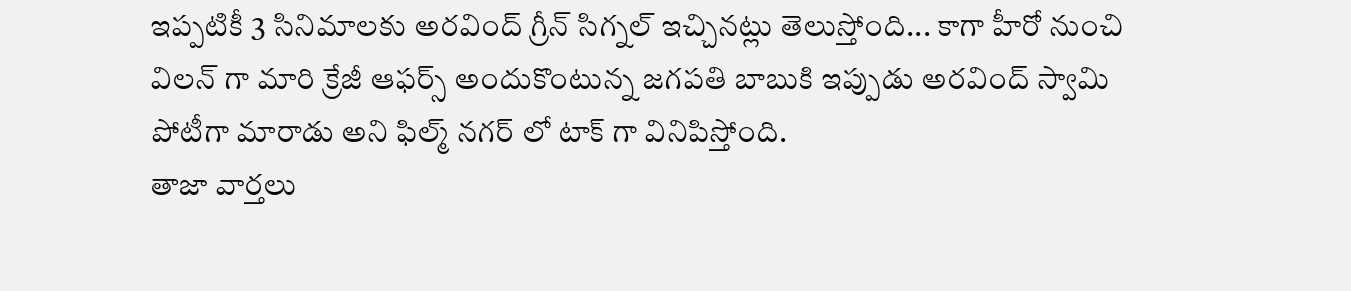ఇప్పటికీ 3 సినిమాలకు అరవింద్ గ్రీన్ సిగ్నల్ ఇచ్చినట్లు తెలుస్తోంది... కాగా హీరో నుంచి విలన్ గా మారి క్రేజీ ఆఫర్స్ అందుకొంటున్న జగపతి బాబుకి ఇప్పుడు అరవింద్ స్వామి పోటీగా మారాడు అని ఫిల్మ్ నగర్ లో టాక్ గా వినిపిస్తోంది.
తాజా వార్తలు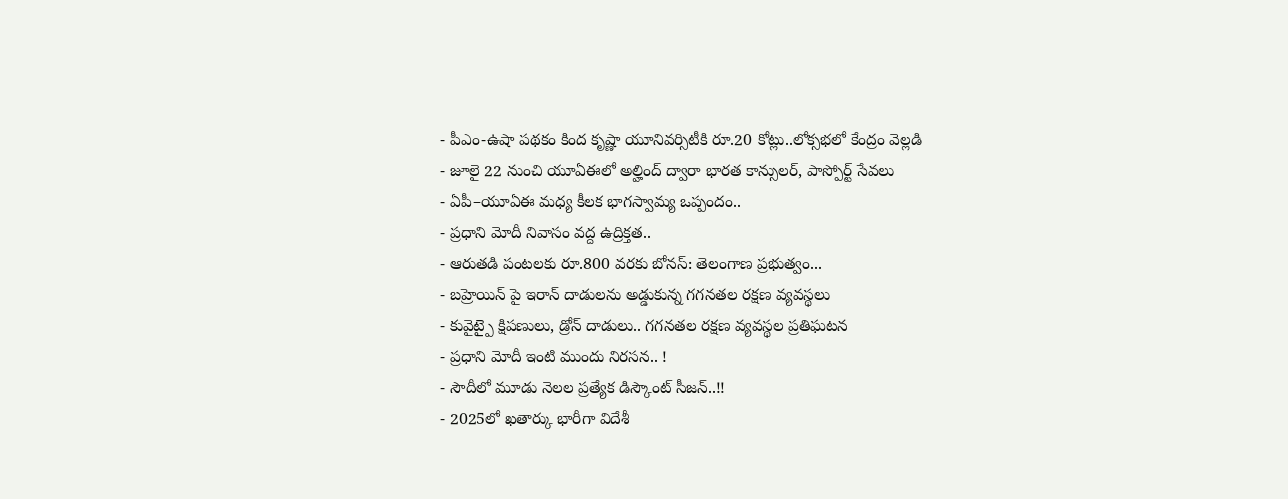- పీఎం-ఉషా పథకం కింద కృష్ణా యూనివర్సిటీకి రూ.20 కోట్లు..లోక్సభలో కేంద్రం వెల్లడి
- జూలై 22 నుంచి యూఏఈలో అల్హింద్ ద్వారా భారత కాన్సులర్, పాస్పోర్ట్ సేవలు
- ఏపీ–యూఏఈ మధ్య కీలక భాగస్వామ్య ఒప్పందం..
- ప్రధాని మోదీ నివాసం వద్ద ఉద్రిక్తత..
- ఆరుతడి పంటలకు రూ.800 వరకు బోనస్: తెలంగాణ ప్రభుత్వం...
- బహ్రెయిన్ పై ఇరాన్ దాడులను అడ్డుకున్న గగనతల రక్షణ వ్యవస్థలు
- కువైట్పై క్షిపణులు, డ్రోన్ దాడులు.. గగనతల రక్షణ వ్యవస్థల ప్రతిఘటన
- ప్రధాని మోదీ ఇంటి ముందు నిరసన.. !
- సౌదీలో మూడు నెలల ప్రత్యేక డిస్కౌంట్ సీజన్..!!
- 2025లో ఖతార్కు భారీగా విదేశీ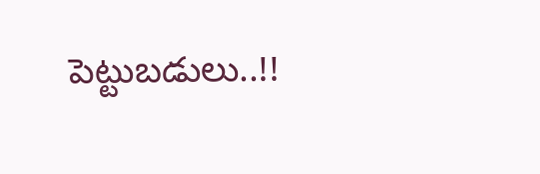పెట్టుబడులు..!!